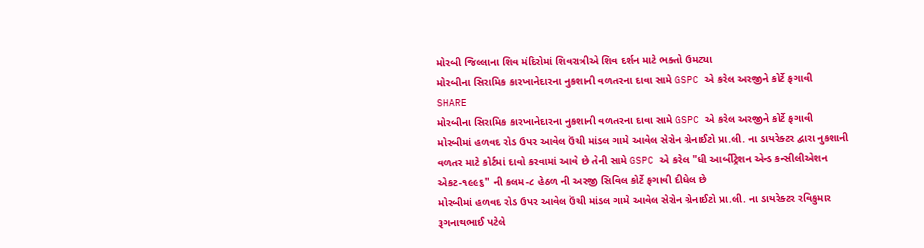મોરબી જિલ્લાના શિવ મંદિરોમાં શિવરાત્રીએ શિવ દર્શન માટે ભક્તો ઉમટ્યા
મોરબીના સિરામિક કારખાનેદારના નુકશાની વળતરના દાવા સામે GSPC એ કરેલ અરજીને કોર્ટે ફગાવી
SHARE
મોરબીના સિરામિક કારખાનેદારના નુકશાની વળતરના દાવા સામે GSPC એ કરેલ અરજીને કોર્ટે ફગાવી
મોરબીમાં હળવદ રોડ ઉપર આવેલ ઉંચી માંડલ ગામે આવેલ સેરોન ગ્રેનાઈટો પ્રા.લી. ના ડાયરેક્ટર દ્વારા નુકશાની વળતર માટે કોર્ટમાં દાવો કરવામાં આવે છે તેની સામે GSPC એ કરેલ "ધી આર્બીટ્રેશન એન્ડ કન્સીલીએશન એકટ-૧૯૯૬" ની કલમ-૮ હેઠળ ની અરજી સિવિલ કોર્ટે ફગાવી દીધેલ છે
મોરબીમાં હળવદ રોડ ઉપર આવેલ ઉંચી માંડલ ગામે આવેલ સેરોન ગ્રેનાઈટો પ્રા.લી. ના ડાયરેક્ટર રવિકુમાર રૂગનાથભાઈ પટેલે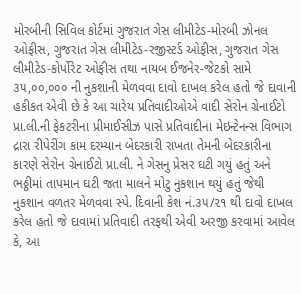મોરબીની સિવિલ કોર્ટમાં ગુજરાત ગેસ લીમીટેડ-મોરબી ઝોનલ ઓફીસ, ગુજરાત ગેસ લીમીટેડ-રજીસ્ટર્ડ ઓફીસ, ગુજરાત ગેસ લીમીટેડ-કોર્પોરેટ ઓફીસ તથા નાયબ ઈજનેર-જેટકો સામે ૩૫,૦૦,૦૦૦ ની નુકશાની મેળવવા દાવો દાખલ કરેલ હતો જે દાવાની હકીકત એવી છે કે આ ચારેય પ્રતિવાદીઓએ વાદી સેરોન ગ્રેનાઈટો પ્રા.લી.ની ફેકટરીના પ્રીમાઈસીઝ પાસે પ્રતિવાદીના મેઇન્ટેનન્સ વિભાગ દ્રારા રીપેરીંગ કામ દરમ્યાન બેદરકારી રાખતા તેમની બેદરકારીના કારણે સેરોન ગ્રેનાઈટો પ્રા.લી. ને ગેસનુ પ્રેસર ઘટી ગયું હતું અને ભઠ્ઠીમાં તાપમાન ઘટી જતા માલને મોટુ નુકશાન થયું હતું જેથી નુકશાન વળતર મેળવવા સ્પે. દિવાની કેશ નં.૩૫/૨૧ થી દાવો દાખલ કરેલ હતો જે દાવામાં પ્રતિવાદી તરફથી એવી અરજી કરવામાં આવેલ કે, આ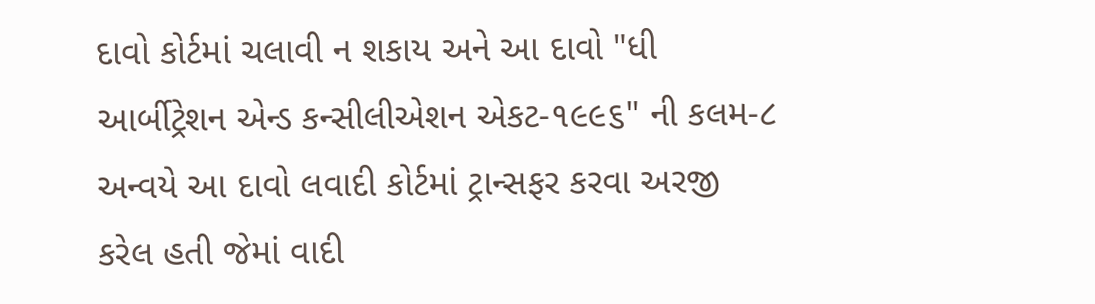દાવો કોર્ટમાં ચલાવી ન શકાય અને આ દાવો "ધી આર્બીટ્રેશન એન્ડ કન્સીલીએશન એકટ-૧૯૯૬" ની કલમ-૮ અન્વયે આ દાવો લવાદી કોર્ટમાં ટ્રાન્સફર કરવા અરજી કરેલ હતી જેમાં વાદી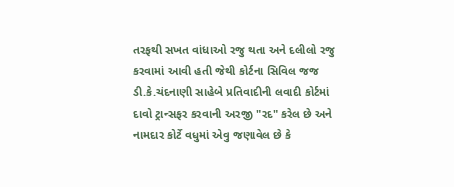તરફથી સખત વાંધાઓ રજુ થતા અને દલીલો રજુ કરવામાં આવી હતી જેથી કોર્ટના સિવિલ જજ ડી.કે.ચંદનાણી સાહેબે પ્રતિવાદીની લવાદી કોર્ટમાં દાવો ટ્રાન્સફર કરવાની અરજી "રદ" કરેલ છે અને નામદાર કોર્ટે વધુમાં એવુ જણાવેલ છે કે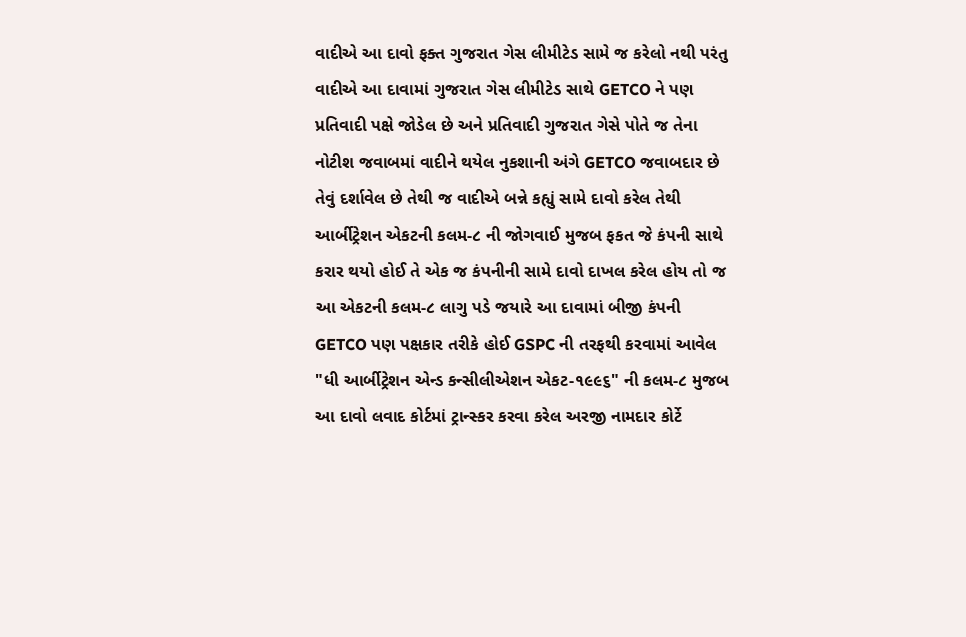વાદીએ આ દાવો ફક્ત ગુજરાત ગેસ લીમીટેડ સામે જ કરેલો નથી પરંતુ વાદીએ આ દાવામાં ગુજરાત ગેસ લીમીટેડ સાથે GETCO ને પણ પ્રતિવાદી પક્ષે જોડેલ છે અને પ્રતિવાદી ગુજરાત ગેસે પોતે જ તેના નોટીશ જવાબમાં વાદીને થયેલ નુકશાની અંગે GETCO જવાબદાર છે તેવું દર્શાવેલ છે તેથી જ વાદીએ બન્ને કહ્યું સામે દાવો કરેલ તેથી આર્બીટ્રેશન એકટની કલમ-૮ ની જોગવાઈ મુજબ ફકત જે કંપની સાથે કરાર થયો હોઈ તે એક જ કંપનીની સામે દાવો દાખલ કરેલ હોય તો જ આ એકટની કલમ-૮ લાગુ પડે જયારે આ દાવામાં બીજી કંપની GETCO પણ પક્ષકાર તરીકે હોઈ GSPC ની તરફથી કરવામાં આવેલ "ધી આર્બીટ્રેશન એન્ડ કન્સીલીએશન એકટ-૧૯૯૬" ની કલમ-૮ મુજબ આ દાવો લવાદ કોર્ટમાં ટ્રાન્સ્કર કરવા કરેલ અરજી નામદાર કોર્ટે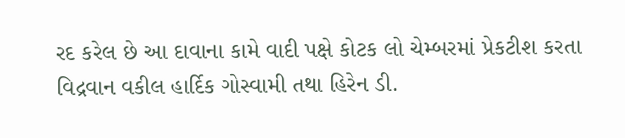રદ કરેલ છે આ દાવાના કામે વાદી પક્ષે કોટક લો ચેમ્બરમાં પ્રેકટીશ કરતા વિદ્રવાન વકીલ હાર્દિક ગોસ્વામી તથા હિરેન ડી.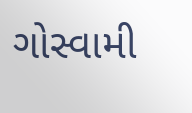ગોસ્વામી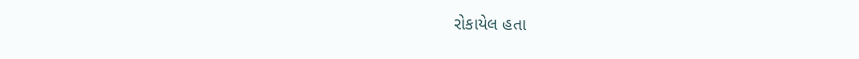રોકાયેલ હતા